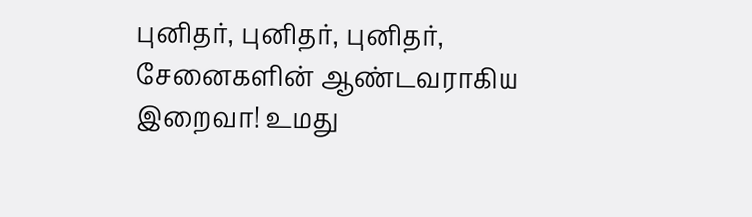புனிதர், புனிதர், புனிதர், சேனைகளின் ஆண்டவராகிய இறைவா! உமது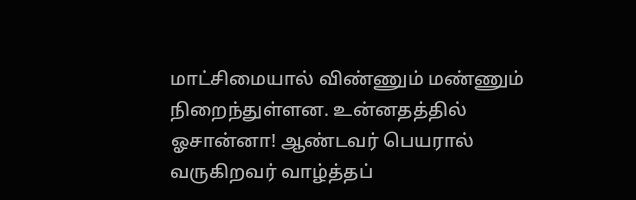மாட்சிமையால் விண்ணும் மண்ணும் நிறைந்துள்ளன. உன்னதத்தில் ஓசான்னா! ஆண்டவர் பெயரால் வருகிறவர் வாழ்த்தப்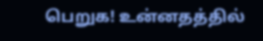பெறுக! உன்னதத்தில்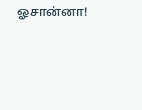ஓசான்னா!